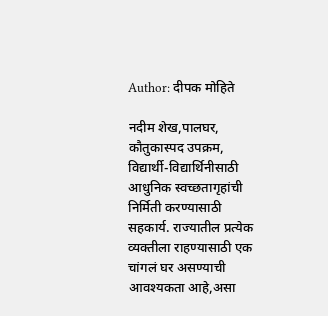Author: दीपक मोहिते

नदीम शेख,पालघर, कौतुकास्पद उपक्रम, विद्यार्थी-विद्यार्थिनीसाठी आधुनिक स्वच्छतागृहांची निर्मिती करण्यासाठी सहकार्य. राज्यातील प्रत्येक व्यक्तीला राहण्यासाठी एक चांगलं घर असण्याची आवश्यकता आहे,असा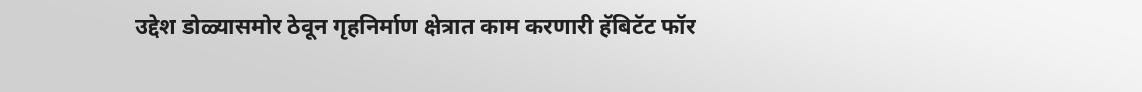उद्देश डोळ्यासमोर ठेवून गृहनिर्माण क्षेत्रात काम करणारी हॅबिटॅट फॉर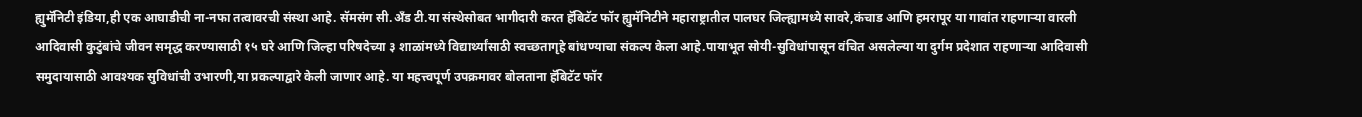ह्युमॅनिटी इंडिया,ही एक आघाडीची ना-नफा तत्वावरची संस्था आहे. सॅमसंग सी.अँड टी.या संस्थेसोबत भागीदारी करत हॅबिटॅट फॉर ह्युमॅनिटीने महाराष्ट्रातील पालघर जिल्ह्यामध्ये सावरे,कंचाड आणि हमरापूर या गावांत राहणाऱ्या वारली आदिवासी कुटुंबांचे जीवन समृद्ध करण्यासाठी १५ घरे आणि जिल्हा परिषदेच्या ३ शाळांमध्ये विद्यार्थ्यांसाठी स्वच्छतागृहे बांधण्याचा संकल्प केला आहे.पायाभूत सोयी-सुविधांपासून वंचित असलेल्या या दुर्गम प्रदेशात राहणाऱ्या आदिवासी समुदायासाठी आवश्यक सुविधांची उभारणी,या प्रकल्पाद्वारे केली जाणार आहे. या महत्त्वपूर्ण उपक्रमावर बोलताना हॅबिटॅट फॉर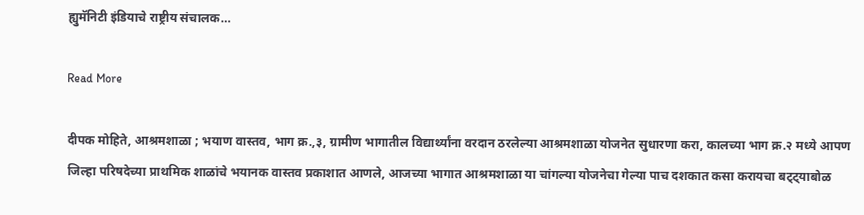ह्युमॅनिटी इंडियाचे राष्ट्रीय संचालक…

Read More

दीपक मोहिते, आश्रमशाळा ; भयाण वास्तव, भाग क्र.,३, ग्रामीण भागातील विद्यार्थ्यांना वरदान ठरलेल्या आश्रमशाळा योजनेत सुधारणा करा, कालच्या भाग क्र.२ मध्ये आपण जिल्हा परिषदेच्या प्राथमिक शाळांचे भयानक वास्तव प्रकाशात आणले, आजच्या भागात आश्रमशाळा या चांगल्या योजनेचा गेल्या पाच दशकात कसा करायचा बट्ट्याबोळ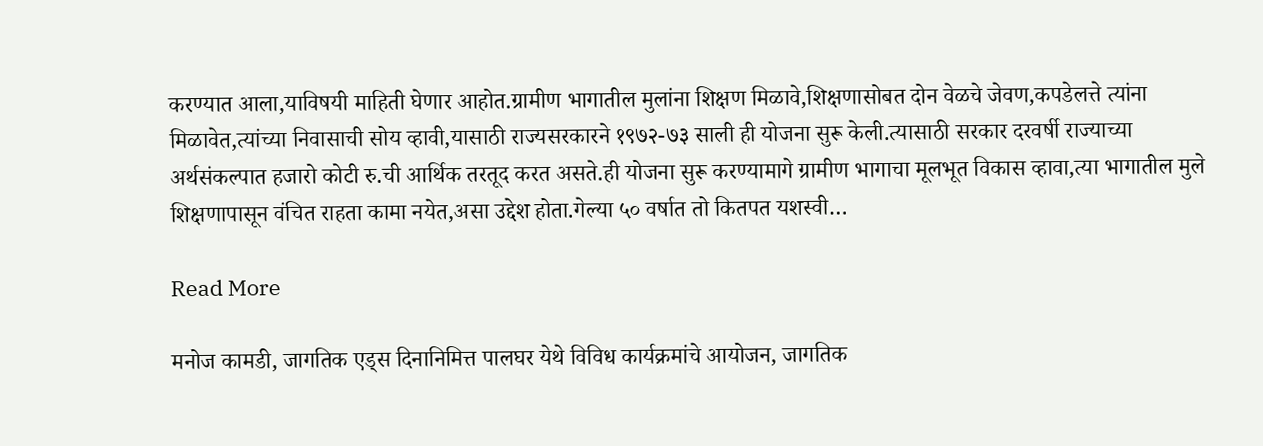करण्यात आला,याविषयी माहिती घेणार आहोत.ग्रामीण भागातील मुलांना शिक्षण मिळावे,शिक्षणासोबत दोन वेळचे जेवण,कपडेलत्ते त्यांना मिळावेत,त्यांच्या निवासाची सोय व्हावी,यासाठी राज्यसरकारने १९७२-७३ साली ही योजना सुरू केली.त्यासाठी सरकार दरवर्षी राज्याच्या अर्थसंकल्पात हजारो कोटी रु.ची आर्थिक तरतूद करत असते.ही योजना सुरू करण्यामागे ग्रामीण भागाचा मूलभूत विकास व्हावा,त्या भागातील मुले शिक्षणापासून वंचित राहता कामा नयेत,असा उद्देश होता.गेल्या ५० वर्षात तो कितपत यशस्वी…

Read More

मनोज कामडी, जागतिक एड्स दिनानिमित्त पालघर येथे विविध कार्यक्रमांचे आयोजन, जागतिक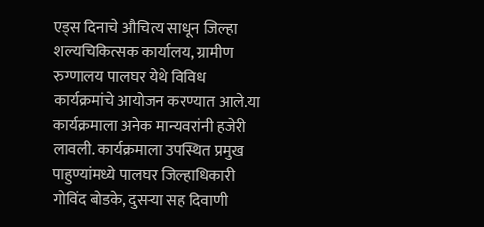एड्स दिनाचे औचित्य साधून जिल्हा शल्यचिकित्सक कार्यालय, ग्रामीण रुग्णालय पालघर येथे विविध कार्यक्रमांचे आयोजन करण्यात आले.या कार्यक्रमाला अनेक मान्यवरांनी हजेरी लावली. कार्यक्रमाला उपस्थित प्रमुख पाहुण्यांमध्ये पालघर जिल्हाधिकारी गोविंद बोडके, दुसऱ्या सह दिवाणी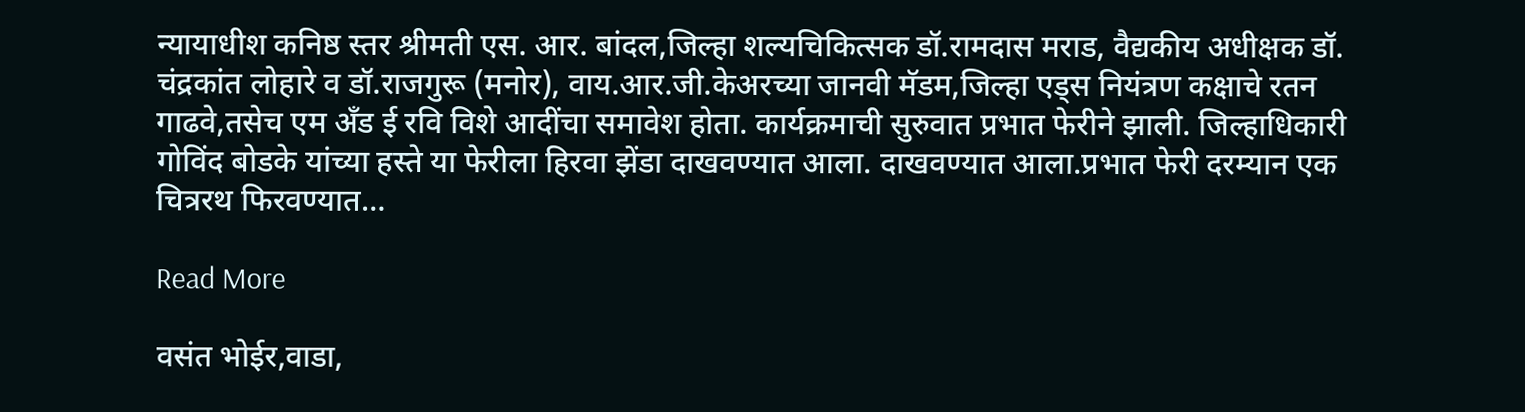न्यायाधीश कनिष्ठ स्तर श्रीमती एस. आर. बांदल,जिल्हा शल्यचिकित्सक डॉ.रामदास मराड, वैद्यकीय अधीक्षक डॉ. चंद्रकांत लोहारे व डॉ.राजगुरू (मनोर), वाय.आर.जी.केअरच्या जानवी मॅडम,जिल्हा एड्स नियंत्रण कक्षाचे रतन गाढवे,तसेच एम अँड ई रवि विशे आदींचा समावेश होता. कार्यक्रमाची सुरुवात प्रभात फेरीने झाली. जिल्हाधिकारी गोविंद बोडके यांच्या हस्ते या फेरीला हिरवा झेंडा दाखवण्यात आला. दाखवण्यात आला.प्रभात फेरी दरम्यान एक चित्ररथ फिरवण्यात…

Read More

वसंत भोईर,वाडा,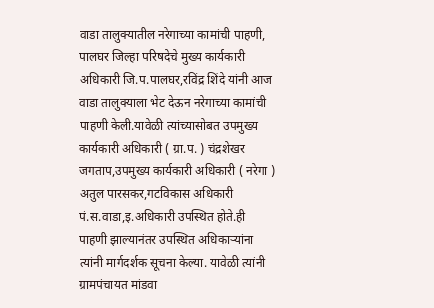वाडा तालुक्यातील नरेगाच्या कामांची पाहणी, पालघर जिल्हा परिषदेचे मुख्य कार्यकारी अधिकारी जि.प.पालघर,रविंद्र शिंदे यांनी आज वाडा तालुक्याला भेट देऊन नरेगाच्या कामांची पाहणी केली.यावेळी त्यांच्यासोबत उपमुख्य कार्यकारी अधिकारी ( ग्रा.प. ) चंद्रशेखर जगताप,उपमुख्य कार्यकारी अधिकारी ( नरेगा ) अतुल पारसकर,गटविकास अधिकारी पं.स.वाडा,इ.अधिकारी उपस्थित होते.ही पाहणी झाल्यानंतर उपस्थित अधिकाऱ्यांना त्यांनी मार्गदर्शक सूचना केल्या. यावेळी त्यांनी ग्रामपंचायत मांडवा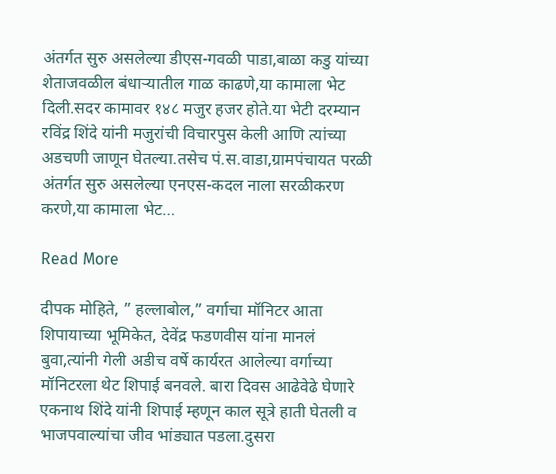अंतर्गत सुरु असलेल्या डीएस-गवळी पाडा,बाळा कडु यांच्या शेताजवळील बंधाऱ्यातील गाळ काढणे,या कामाला भेट दिली.सदर कामावर १४८ मजुर हजर होते.या भेटी दरम्यान रविंद्र शिंदे यांनी मजुरांची विचारपुस केली आणि त्यांच्या अडचणी जाणून घेतल्या.तसेच पं.स.वाडा,ग्रामपंचायत परळी अंतर्गत सुरु असलेल्या एनएस-कदल नाला सरळीकरण करणे,या कामाला भेट…

Read More

दीपक मोहिते, ” हल्लाबोल,” वर्गाचा मॉनिटर आता शिपायाच्या भूमिकेत, देवेंद्र फडणवीस यांना मानलं बुवा,त्यांनी गेली अडीच वर्षे कार्यरत आलेल्या वर्गाच्या मॉनिटरला थेट शिपाई बनवले. बारा दिवस आढेवेढे घेणारे एकनाथ शिंदे यांनी शिपाई म्हणून काल सूत्रे हाती घेतली व भाजपवाल्यांचा जीव भांड्यात पडला.दुसरा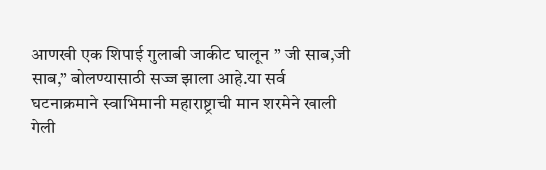आणखी एक शिपाई गुलाबी जाकीट घालून ” जी साब,जी साब,” बोलण्यासाठी सज्ज झाला आहे.या सर्व घटनाक्रमाने स्वाभिमानी महाराष्ट्राची मान शरमेने खाली गेली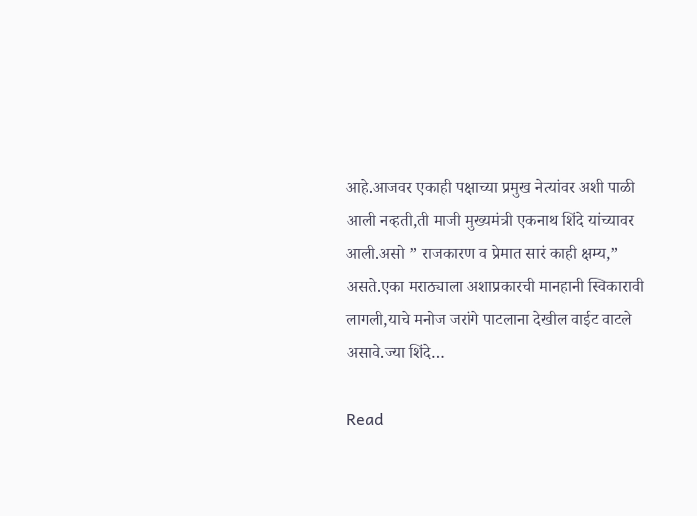आहे.आजवर एकाही पक्षाच्या प्रमुख नेत्यांवर अशी पाळी आली नव्हती,ती माजी मुख्यमंत्री एकनाथ शिंदे यांच्यावर आली.असो ” राजकारण व प्रेमात सारं काही क्षम्य,” असते.एका मराठ्याला अशाप्रकारची मानहानी स्विकारावी लागली,याचे मनोज जरांगे पाटलाना देखील वाईट वाटले असावे.ज्या शिंदे…

Read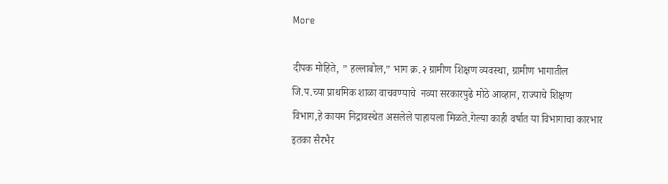More

दीपक मोहिते, ” हल्लाबोल,” भाग क्र.२ ग्रामीण शिक्षण व्यवस्था, ग्रामीण भागातील जि.प.च्या प्राथमिक शाळा वाचवण्याचे  नव्या सरकारपुढे मोठे आव्हान, राज्याचे शिक्षण विभाग,हे कायम निद्रावस्थेत असलेले पाहायला मिळते.गेल्या काही वर्षात या विभागाचा कारभार इतका सैरभैर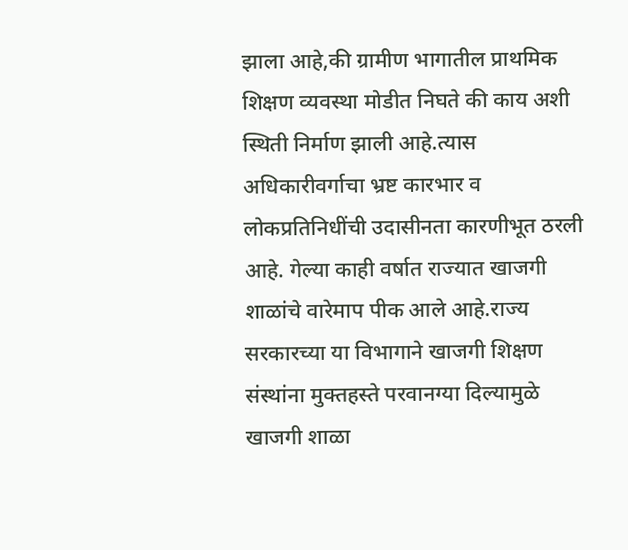झाला आहे,की ग्रामीण भागातील प्राथमिक शिक्षण व्यवस्था मोडीत निघते की काय अशी स्थिती निर्माण झाली आहे.त्यास अधिकारीवर्गाचा भ्रष्ट कारभार व लोकप्रतिनिधींची उदासीनता कारणीभूत ठरली आहे. गेल्या काही वर्षात राज्यात खाजगी शाळांचे वारेमाप पीक आले आहे.राज्य सरकारच्या या विभागाने खाजगी शिक्षण संस्थांना मुक्तहस्ते परवानग्या दिल्यामुळे खाजगी शाळा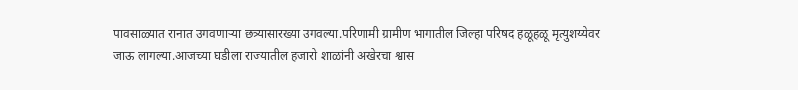पावसाळ्यात रानात उगवणाऱ्या छत्र्यासारख्या उगवल्या.परिणामी ग्रामीण भागातील जिल्हा परिषद हळूहळू मृत्युशय्येवर जाऊ लागल्या.आजच्या घडीला राज्यातील हजारो शाळांनी अखेरचा श्वास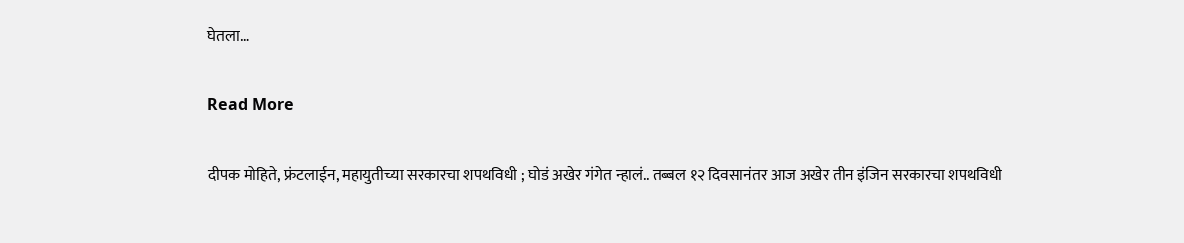घेतला…

Read More

दीपक मोहिते, फ्रंटलाईन, महायुतीच्या सरकारचा शपथविधी ; घोडं अखेर गंगेत न्हालं.. तब्बल १२ दिवसानंतर आज अखेर तीन इंजिन सरकारचा शपथविधी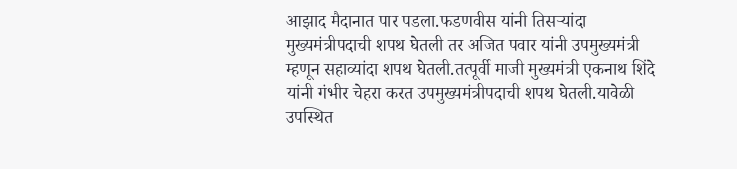आझाद मैदानात पार पडला.फडणवीस यांनी तिसऱ्यांदा मुख्यमंत्रीपदाची शपथ घेतली तर अजित पवार यांनी उपमुख्यमंत्री म्हणून सहाव्यांदा शपथ घेतली.तत्पूर्वी माजी मुख्यमंत्री एकनाथ शिंदे यांनी गंभीर चेहरा करत उपमुख्यमंत्रीपदाची शपथ घेतली.यावेळी उपस्थित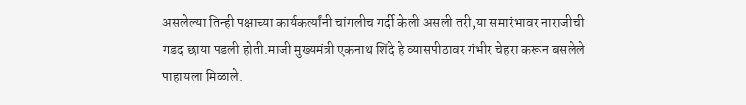असलेल्या तिन्ही पक्षाच्या कार्यकर्त्यांनी चांगलीच गर्दी केली असली तरी,या समारंभावर नाराजीची गडद छाया पडली होती.माजी मुख्यमंत्री एकनाथ शिंदे हे व्यासपीठावर गंभीर चेहरा करून बसलेले पाहायला मिळाले.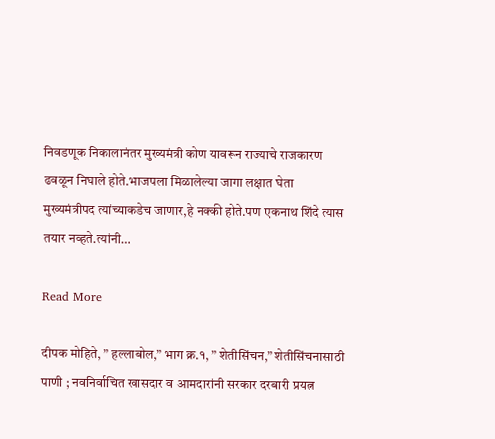निवडणूक निकालानंतर मुख्यमंत्री कोण यावरून राज्याचे राजकारण ढवळून निघाले होते.भाजपला मिळालेल्या जागा लक्षात घेता मुख्यमंत्रीपद त्यांच्याकडेच जाणार,हे नक्की होते.पण एकनाथ शिंदे त्यास तयार नव्हते.त्यांनी…

Read More

दीपक मोहिते, ” हल्लाबोल,” भाग क्र.१, ” शेतीसिंचन,” शेतीसिंचनासाठी पाणी ; नवनिर्वाचित खासदार व आमदारांनी सरकार दरबारी प्रयत्न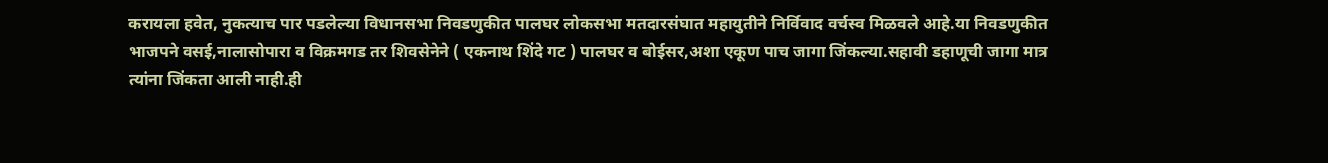करायला हवेत, नुकत्याच पार पडलेल्या विधानसभा निवडणुकीत पालघर लोकसभा मतदारसंघात महायुतीने निर्विवाद वर्चस्व मिळवले आहे.या निवडणुकीत भाजपने वसई,नालासोपारा व विक्रमगड तर शिवसेनेने ( एकनाथ शिंदे गट ) पालघर व बोईसर,अशा एकूण पाच जागा जिंकल्या.सहावी डहाणूची जागा मात्र त्यांना जिंकता आली नाही.ही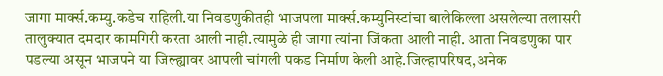जागा मार्क्स.कम्यु.कडेच राहिली.या निवडणुकीतही भाजपला मार्क्स.कम्युनिस्टांचा बालेकिल्ला असलेल्या तलासरी तालुक्यात दमदार कामगिरी करता आली नाही.त्यामुळे ही जागा त्यांना जिंकता आली नाही. आता निवडणुका पार पडल्या असून भाजपने या जिल्ह्यावर आपली चांगली पकड निर्माण केली आहे.जिल्हापरिषद,अनेक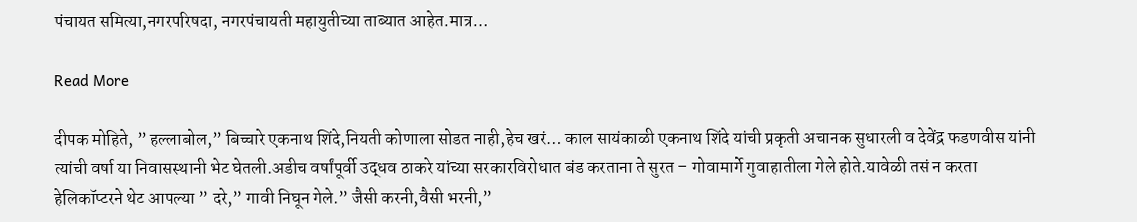पंचायत समित्या,नगरपरिषदा, नगरपंचायती महायुतीच्या ताब्यात आहेत.मात्र…

Read More

दीपक मोहिते, ” हल्लाबोल,” बिच्चारे एकनाथ शिंदे,नियती कोणाला सोडत नाही,हेच खरं… काल सायंकाळी एकनाथ शिंदे यांची प्रकृती अचानक सुधारली व देवेंद्र फडणवीस यांनी त्यांची वर्षा या निवासस्थानी भेट घेतली.अडीच वर्षांपूर्वी उद्धव ठाकरे यांच्या सरकारविरोधात बंड करताना ते सुरत – गोवामार्गे गुवाहातीला गेले होते.यावेळी तसं न करता हेलिकॉप्टरने थेट आपल्या ” दरे,” गावी निघून गेले.” जैसी करनी,वैसी भरनी,”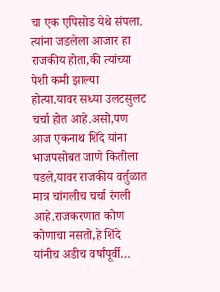चा एक एपिसोड येथे संपला. त्यांना जडलेला आजार हा राजकीय होता,की त्यांच्या पेशी कमी झाल्या होत्या.यावर सध्या उलटसुलट चर्चा होत आहे.असो,पण आज एकनाथ शिंदे यांना भाजपसोबत जाणे कितीला पडले,यावर राजकीय वर्तुळात मात्र चांगलीच चर्चा रंगली आहे.राजकरणात कोण कोणाचा नसतो,हे शिंदे यांनीच अडीच वर्षांपूर्वी…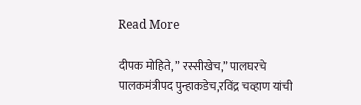Read More

दीपक मोहिते, ” रस्सीखेच,” पालघरचे पालकमंत्रीपद पुन्हाकडेच,रविंद्र चव्हाण यांची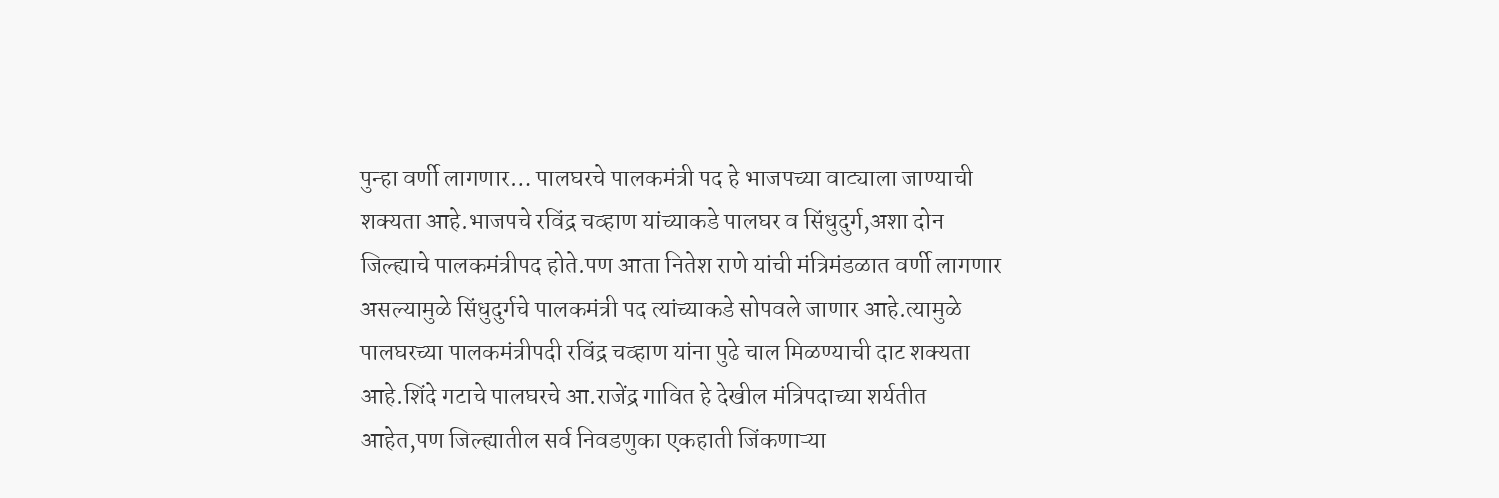पुन्हा वर्णी लागणार… पालघरचे पालकमंत्री पद हे भाजपच्या वाट्याला जाण्याची शक्यता आहे.भाजपचे रविंद्र चव्हाण यांच्याकडे पालघर व सिंधुदुर्ग,अशा दोन जिल्ह्याचे पालकमंत्रीपद होते.पण आता नितेश राणे यांची मंत्रिमंडळात वर्णी लागणार असल्यामुळे सिंधुदुर्गचे पालकमंत्री पद त्यांच्याकडे सोपवले जाणार आहे.त्यामुळे पालघरच्या पालकमंत्रीपदी रविंद्र चव्हाण यांना पुढे चाल मिळण्याची दाट शक्यता आहे.शिंदे गटाचे पालघरचे आ.राजेंद्र गावित हे देखील मंत्रिपदाच्या शर्यतीत आहेत,पण जिल्ह्यातील सर्व निवडणुका एकहाती जिंकणाऱ्या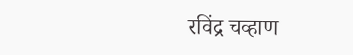रविंद्र चव्हाण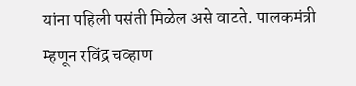यांना पहिली पसंती मिळेल असे वाटते. पालकमंत्री म्हणून रविंद्र चव्हाण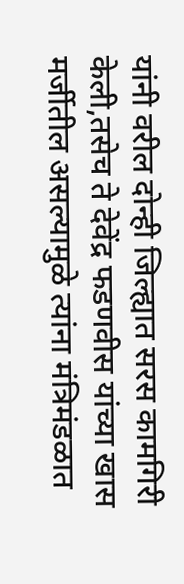यांनी वरील दोन्ही जिल्ह्यात सरस कामगिरी केली,तसेच ते देवेंद्र फडणवीस यांच्या खास मर्जीतील असल्यामुळे त्यांना मंत्रिमंडळात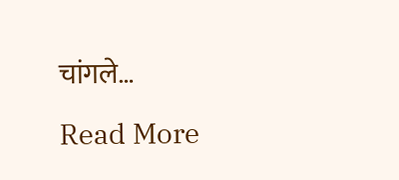चांगले…

Read More